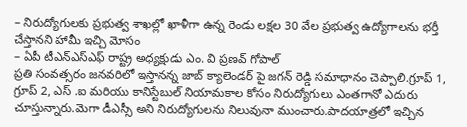– నిరుద్యోగులకు ప్రభుత్వ శాఖల్లో ఖాళీగా ఉన్న రెండు లక్షల 30 వేల ప్రభుత్వ ఉద్యోగాలను భర్తీ చేస్తానని హామీ ఇచ్చి మోసం
– ఏపీ టీఎన్ఎస్ఎఫ్ రాష్ట్ర అధ్యక్షుడు ఎం. వి ప్రణవ్ గోపాల్
ప్రతి సంవత్సరం జనవరిలో ఇస్తానన్న జాబ్ క్యాలెండర్ పై జగన్ రెడ్డి సమాధానం చెప్పాలి.గ్రూప్ 1, గ్రూప్ 2, ఎస్ .ఐ మరియు కానిస్టేబుల్ నియామకాల కోసం నిరుద్యోగులు ఎంతగానో ఎదురు చూస్తున్నారు.మెగా డీఎస్సీ అని నిరుద్యోగులను నిలువునా ముంచారు.పాదయాత్రలో ఇచ్చిన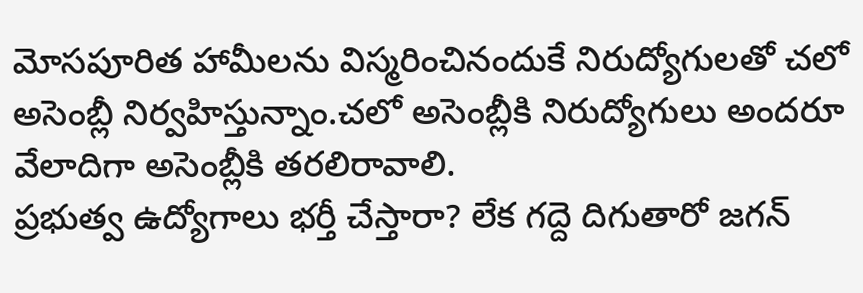మోసపూరిత హామీలను విస్మరించినందుకే నిరుద్యోగులతో చలో అసెంబ్లీ నిర్వహిస్తున్నాం.చలో అసెంబ్లీకి నిరుద్యోగులు అందరూ వేలాదిగా అసెంబ్లీకి తరలిరావాలి.
ప్రభుత్వ ఉద్యోగాలు భర్తీ చేస్తారా? లేక గద్దె దిగుతారో జగన్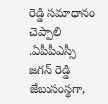రెడ్డి సమాధానం చెప్పాలి .ఏపీపీఎస్సీ జగన్ రెడ్డి జేబుసంస్థగా,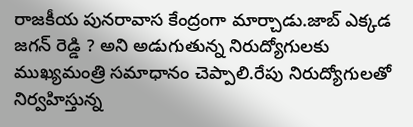రాజకీయ పునరావాస కేంద్రంగా మార్చాడు.జాబ్ ఎక్కడ జగన్ రెడ్డి ? అని అడుగుతున్న నిరుద్యోగులకు ముఖ్యమంత్రి సమాధానం చెప్పాలి.రేపు నిరుద్యోగులతో నిర్వహిస్తున్న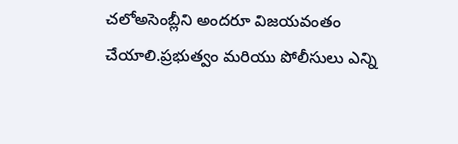చలోఅసెంబ్లీని అందరూ విజయవంతం చేయాలి.ప్రభుత్వం మరియు పోలీసులు ఎన్ని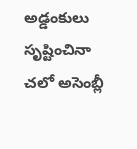అడ్డంకులు సృష్టించినా చలో అసెంబ్లీ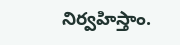నిర్వహిస్తాం.